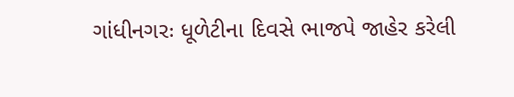ગાંધીનગરઃ ધૂળેટીના દિવસે ભાજપે જાહેર કરેલી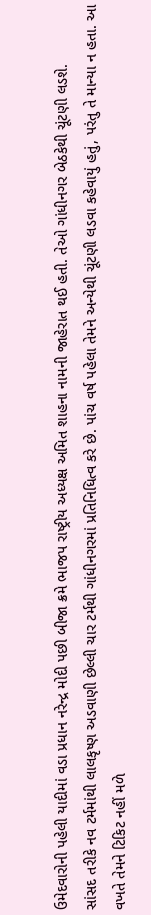ઉમેદવારોની પહેલી યાદીમાં વડા પ્રધાન નરેન્દ્ર મોદી પછી બીજા ક્રમે ભાજપ રાષ્ટ્રીય અધ્યક્ષ અમિત શાહના નામની જાહેરાત થઈ હતી. તેઓ ગાંધીનગર બેઠકેથી ચૂંટણી લડશે.
સાંસદ તરીકે નવ ટર્મમાંથી લાલકૃષ્ણ અડવાણી છેલ્લી ચાર ટર્મથી ગાંધીનગરમાં પ્રતિનિધિત્વ કરે છે. પાંચ વર્ષ પહેલા તેમને અન્યેથી ચૂંટણી લડવા કહેવાયું હતું, પરંતુ તે માન્યા ન હતા. આ વખતે તેમને ટિકિટ નહીં મળે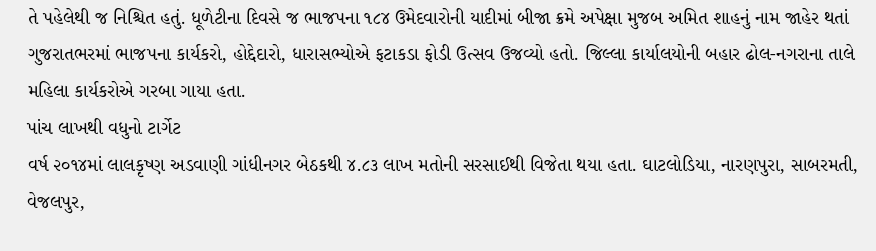તે પહેલેથી જ નિશ્ચિત હતું. ધૂળેટીના દિવસે જ ભાજપના ૧૮૪ ઉમેદવારોની યાદીમાં બીજા ક્રમે અપેક્ષા મુજબ અમિત શાહનું નામ જાહેર થતાં ગુજરાતભરમાં ભાજપના કાર્યકરો, હોદ્દેદારો, ધારાસભ્યોએ ફટાકડા ફોડી ઉત્સવ ઉજવ્યો હતો. જિલ્લા કાર્યાલયોની બહાર ઢોલ-નગરાના તાલે મહિલા કાર્યકરોએ ગરબા ગાયા હતા.
પાંચ લાખથી વધુનો ટાર્ગેટ
વર્ષ ૨૦૧૪માં લાલકૃષ્ણ અડવાણી ગાંધીનગર બેઠકથી ૪.૮૩ લાખ મતોની સરસાઈથી વિજેતા થયા હતા. ઘાટલોડિયા, નારણપુરા, સાબરમતી, વેજલપુર,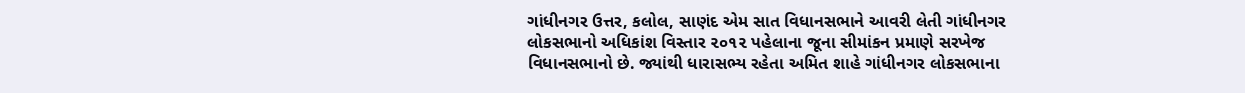ગાંધીનગર ઉત્તર, કલોલ, સાણંદ એમ સાત વિધાનસભાને આવરી લેતી ગાંધીનગર લોકસભાનો અધિકાંશ વિસ્તાર ૨૦૧૨ પહેલાના જૂના સીમાંકન પ્રમાણે સરખેજ વિધાનસભાનો છે. જ્યાંથી ધારાસભ્ય રહેતા અમિત શાહે ગાંધીનગર લોકસભાના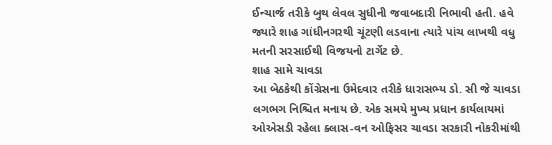ઈન્ચાર્જ તરીકે બુથ લેવલ સુધીની જવાબદારી નિભાવી હતી. હવે જ્યારે શાહ ગાંધીનગરથી ચૂંટણી લડવાના ત્યારે પાંચ લાખથી વધુ મતની સરસાઈથી વિજયનો ટાર્ગેટ છે.
શાહ સામે ચાવડા
આ બેઠકેથી કોંગ્રેસના ઉમેદવાર તરીકે ધારાસભ્ય ડો. સી જે ચાવડા લગભગ નિશ્ચિત મનાય છે. એક સમયે મુખ્ય પ્રધાન કાર્યલાયમાં ઓએસડી રહેલા ક્લાસ-વન ઓફિસર ચાવડા સરકારી નોકરીમાંથી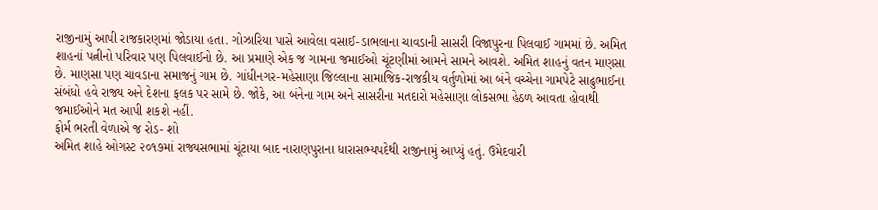રાજીનામું આપી રાજકારણમાં જોડાયા હતા. ગોઝારિયા પાસે આવેલા વસાઈ-ડાભલાના ચાવડાની સાસરી વિજાપુરના પિલવાઈ ગામમાં છે. અમિત શાહનાં પત્નીનો પરિવાર પણ પિલવાઈનો છે. આ પ્રમાણે એક જ ગામના જમાઈઓ ચૂંટણીમાં આમને સામને આવશે. અમિત શાહનું વતન માણસા છે. માણસા પણ ચાવડાના સમાજનું ગામ છે. ગાંધીનગર-મહેસાણા જિલ્લાના સામાજિક-રાજકીય વર્તુળોમાં આ બંને વચ્ચેના ગામપેટે સાઢુભાઈના સંબંધો હવે રાજ્ય અને દેશના ફલક પર સામે છે. જોકે, આ બંનેના ગામ અને સાસરીના મતદારો મહેસાણા લોકસભા હેઠળ આવતા હોવાથી જમાઈઓને મત આપી શકશે નહીં.
ફોર્મ ભરતી વેળાએ જ રોડ- શો
અમિત શાહે ઓગસ્ટ ૨૦૧૭માં રાજ્યસભામાં ચૂંટાયા બાદ નારાણપુરાના ધારાસભ્યપદેથી રાજીનામું આપ્યું હતું. ઉમેદવારી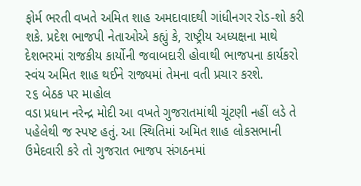ફોર્મ ભરતી વખતે અમિત શાહ અમદાવાદથી ગાંધીનગર રોડ-શો કરી શકે. પ્રદેશ ભાજપી નેતાઓએ કહ્યું કે, રાષ્ટ્રીય અધ્યક્ષના માથે દેશભરમાં રાજકીય કાર્યોની જવાબદારી હોવાથી ભાજપના કાર્યકરો સ્વંય અમિત શાહ થઈને રાજ્યમાં તેમના વતી પ્રચાર કરશે.
૨૬ બેઠક પર માહોલ
વડા પ્રધાન નરેન્દ્ર મોદી આ વખતે ગુજરાતમાંથી ચૂંટણી નહીં લડે તે પહેલેથી જ સ્પષ્ટ હતું. આ સ્થિતિમાં અમિત શાહ લોકસભાની ઉમેદવારી કરે તો ગુજરાત ભાજપ સંગઠનમાં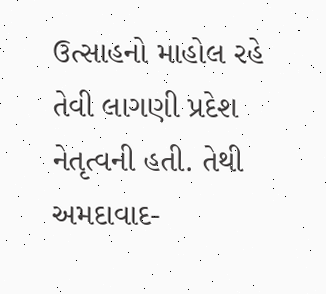ઉત્સાહનો માહોલ રહે તેવી લાગણી પ્રદેશ નેતૃત્વની હતી. તેથી અમદાવાદ-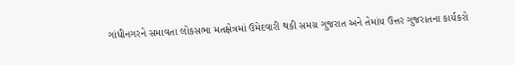ગાંધીનગરને સમાવતા લોકસભા મતક્ષેત્રમાં ઉમેદવારી થકી સમગ્ર ગુજરાત અને તેમાંય ઉત્તર ગુજરાતના કાર્યકરો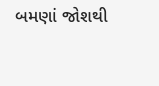બમણાં જોશથી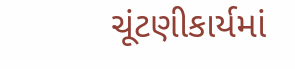ચૂંટણીકાર્યમાં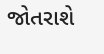જોતરાશે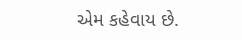એમ કહેવાય છે.